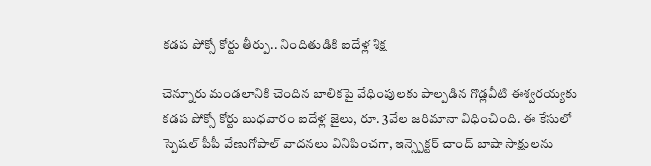కడప పోక్సో కోర్టు తీర్పు.. నిందితుడికి ఐదేళ్ల శిక్ష

చెన్నూరు మండలానికి చెందిన బాలికపై వేధింపులకు పాల్పడిన గొడ్లవీటి ఈశ్వరయ్యకు కడప పోక్సో కోర్టు బుధవారం ఐదేళ్ల జైలు, రూ. 3వేల జరిమానా విధించింది. ఈ కేసులో స్పెషల్ పీపీ వేణుగోపాల్ వాదనలు వినిపించగా, ఇన్స్పెక్టర్ చాంద్ బాషా సాక్షులను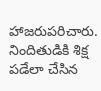హాజరుపరిచారు. నిందితుడికి శిక్ష పడేలా చేసిన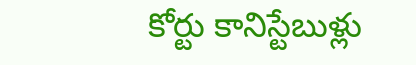కోర్టు కానిస్టేబుళ్లు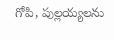గోపి, పుల్లయ్యలను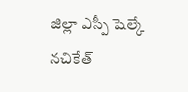జిల్లా ఎస్పీ షెల్కే నచికేత్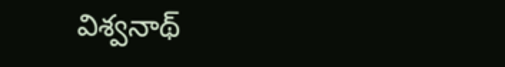విశ్వనాథ్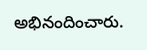అభినందించారు.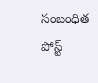సంబంధిత పోస్ట్